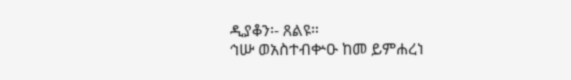ዲያቆን፡- ጸልዩ።
ኅሡ ወአስተብቍዑ ከመ ይምሐረነ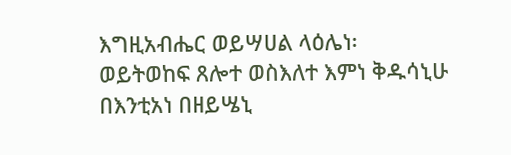እግዚአብሔር ወይሣሀል ላዕሌነ፡ ወይትወከፍ ጸሎተ ወስእለተ እምነ ቅዱሳኒሁ በእንቲአነ በዘይሤኒ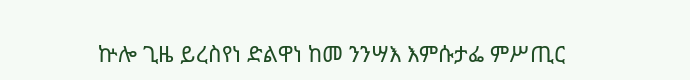ኵሎ ጊዜ ይረስየነ ድልዋነ ከመ ንንሣእ እምሱታፌ ምሥጢር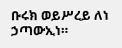ቡሩክ ወይሥረይ ለነ ኃጣውኢነ።